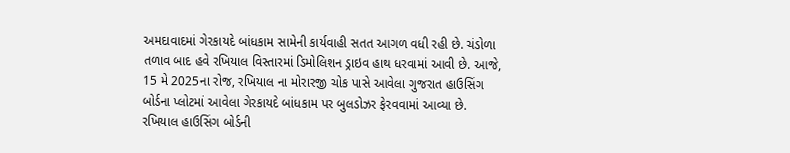અમદાવાદમાં ગેરકાયદે બાંધકામ સામેની કાર્યવાહી સતત આગળ વધી રહી છે. ચંડોળા તળાવ બાદ હવે રખિયાલ વિસ્તારમાં ડિમોલિશન ડ્રાઇવ હાથ ધરવામાં આવી છે. આજે, 15 મે 2025ના રોજ, રખિયાલ ના મોરારજી ચોક પાસે આવેલા ગુજરાત હાઉસિંગ બોર્ડના પ્લોટમાં આવેલા ગેરકાયદે બાંધકામ પર બુલડોઝર ફેરવવામાં આવ્યા છે.
રખિયાલ હાઉસિંગ બોર્ડની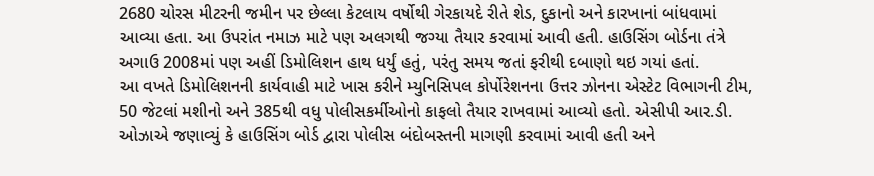2680 ચોરસ મીટરની જમીન પર છેલ્લા કેટલાય વર્ષોથી ગેરકાયદે રીતે શેડ, દુકાનો અને કારખાનાં બાંધવામાં આવ્યા હતા. આ ઉપરાંત નમાઝ માટે પણ અલગથી જગ્યા તૈયાર કરવામાં આવી હતી. હાઉસિંગ બોર્ડના તંત્રે અગાઉ 2008માં પણ અહીં ડિમોલિશન હાથ ધર્યું હતું, પરંતુ સમય જતાં ફરીથી દબાણો થઇ ગયાં હતાં.
આ વખતે ડિમોલિશનની કાર્યવાહી માટે ખાસ કરીને મ્યુનિસિપલ કોર્પોરેશનના ઉત્તર ઝોનના એસ્ટેટ વિભાગની ટીમ, 50 જેટલાં મશીનો અને 385થી વધુ પોલીસકર્મીઓનો કાફલો તૈયાર રાખવામાં આવ્યો હતો. એસીપી આર.ડી. ઓઝાએ જણાવ્યું કે હાઉસિંગ બોર્ડ દ્વારા પોલીસ બંદોબસ્તની માગણી કરવામાં આવી હતી અને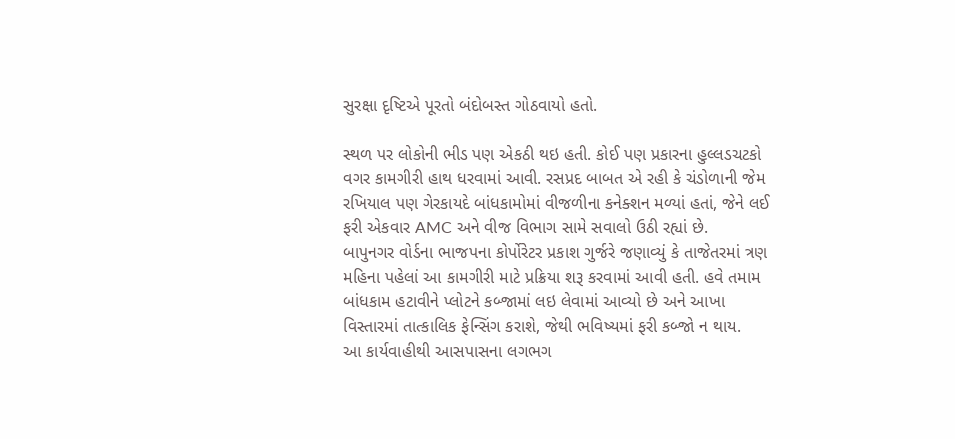સુરક્ષા દૃષ્ટિએ પૂરતો બંદોબસ્ત ગોઠવાયો હતો.

સ્થળ પર લોકોની ભીડ પણ એકઠી થઇ હતી. કોઈ પણ પ્રકારના હુલ્લડચટકો વગર કામગીરી હાથ ધરવામાં આવી. રસપ્રદ બાબત એ રહી કે ચંડોળાની જેમ રખિયાલ પણ ગેરકાયદે બાંધકામોમાં વીજળીના કનેક્શન મળ્યાં હતાં, જેને લઈ ફરી એકવાર AMC અને વીજ વિભાગ સામે સવાલો ઉઠી રહ્યાં છે.
બાપુનગર વોર્ડના ભાજપના કોર્પોરેટર પ્રકાશ ગુર્જરે જણાવ્યું કે તાજેતરમાં ત્રણ મહિના પહેલાં આ કામગીરી માટે પ્રક્રિયા શરૂ કરવામાં આવી હતી. હવે તમામ બાંધકામ હટાવીને પ્લોટને કબ્જામાં લઇ લેવામાં આવ્યો છે અને આખા વિસ્તારમાં તાત્કાલિક ફેન્સિંગ કરાશે, જેથી ભવિષ્યમાં ફરી કબ્જો ન થાય.
આ કાર્યવાહીથી આસપાસના લગભગ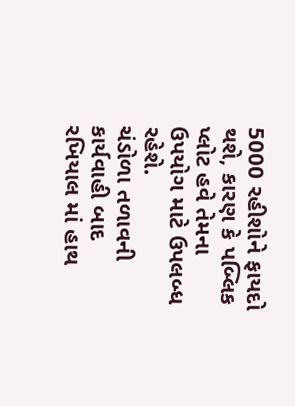5000 રહીશોને ફાયદો થશે, કારણ કે પબ્લિક પ્લોટ હવે તેમના ઉપયોગ માટે ઉપલબ્ધ રહેશે.
ચંડોળા તળાવની કાર્યવાહી બાદ રખિયાલ માં હાથ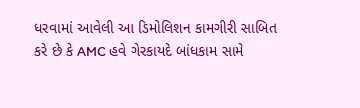ધરવામાં આવેલી આ ડિમોલિશન કામગીરી સાબિત કરે છે કે AMC હવે ગેરકાયદે બાંધકામ સામે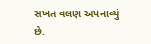સખત વલણ અપનાવ્યું છે.